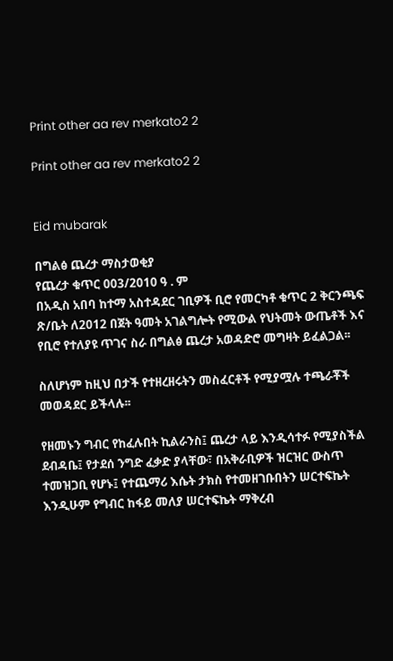Print other aa rev merkato2 2

Print other aa rev merkato2 2


Eid mubarak

በግልፅ ጨረታ ማስታወቂያ
የጨረታ ቁጥር 003/2010 ዓ . ም
በአዲስ አበባ ከተማ አስተዳደር ገቢዎች ቢሮ የመርካቶ ቁጥር 2 ቅርንጫፍ ጽ/ቤት ለ2012 በጀት ዓመት አገልግሎት የሚውል የህትመት ውጤቶች እና የቢሮ የተለያዩ ጥገና ስራ በግልፅ ጨረታ አወዳድሮ መግዛት ይፈልጋል፡፡

ስለሆነም ከዚህ በታች የተዘረዘሩትን መስፈርቶች የሚያሟሉ ተጫራቾች መወዳደር ይችላሉ፡፡

የዘመኑን ግብር የከፈሉበት ኪልራንስ፤ ጨረታ ላይ እንዲሳተፉ የሚያስችል ደብዳቤ፤ የታደሰ ንግድ ፈቃድ ያላቸው፣ በአቅራቢዎች ዝርዝር ውስጥ ተመዝጋቢ የሆኑ፤ የተጨማሪ እሴት ታክስ የተመዘገቡበትን ሠርተፍኬት እንዲሁም የግብር ከፋይ መለያ ሠርተፍኬት ማቅረብ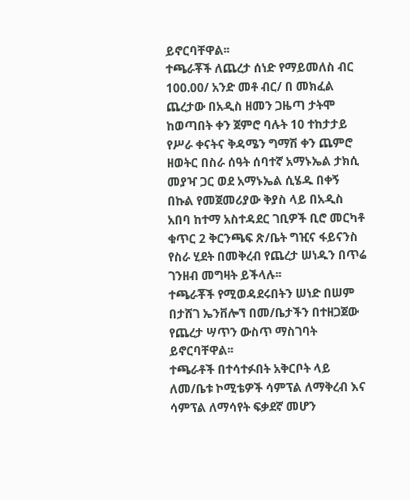ይኖርባቸዋል፡፡
ተጫራቾች ለጨረታ ሰነድ የማይመለስ ብር 100.00/ አንድ መቶ ብር/ በ መክፈል ጨረታው በአዲስ ዘመን ጋዜጣ ታትሞ ከወጣበት ቀን ጀምሮ ባሉት 10 ተከታታይ የሥራ ቀናትና ቅዳሜን ግማሽ ቀን ጨምሮ ዘወትር በስራ ሰዓት ሰባተኛ አማኑኤል ታክሲ መያዣ ጋር ወደ አማኑኤል ሲሄዱ በቀኝ በኩል የመጀመሪያው ቅያስ ላይ በአዲስ አበባ ከተማ አስተዳደር ገቢዎች ቢሮ መርካቶ ቁጥር 2 ቅርንጫፍ ጽ/ቤት ግዢና ፋይናንስ የስራ ሂደት በመቅረብ የጨረታ ሠነዱን በጥሬ ገንዘብ መግዛት ይችላሉ፡፡
ተጫራቾች የሚወዳደሩበትን ሠነድ በሠም በታሸገ ኤንቨሎኘ በመ/ቤታችን በተዘጋጀው የጨረታ ሣጥን ውስጥ ማስገባት ይኖርባቸዋል፡፡
ተጫራቶች በተሳተፉበት አቅርቦት ላይ ለመ/ቤቱ ኮሚቴዎች ሳምፕል ለማቅረብ እና ሳምፕል ለማሳየት ፍቃደኛ መሆን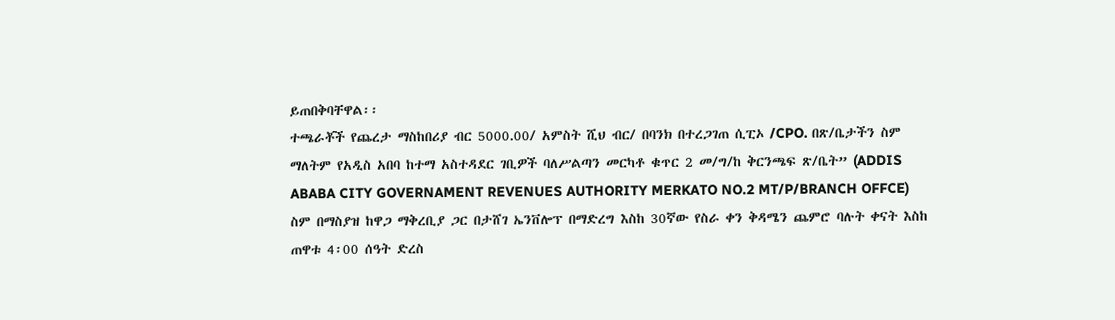ይጠበቅባቸዋል፡፡
ተጫራቾች የጨረታ ማስከበሪያ ብር 5000.00/ አምስት ሺህ ብር/ በባንክ በተረጋገጠ ሲፒኦ /CPO. በጽ/ቤታችን ስም ማለትም የአዲስ አበባ ከተማ አስተዳደር ገቢዎች ባለሥልጣን መርካቶ ቁጥር 2 መ/ግ/ከ ቅርንጫፍ ጽ/ቤት” (ADDIS ABABA CITY GOVERNAMENT REVENUES AUTHORITY MERKATO NO.2 MT/P/BRANCH OFFCE) ስም በማስያዝ ከዋጋ ማቅረቢያ ጋር በታሸገ ኤንቨሎፕ በማድረግ እስከ 30ኛው የስራ ቀን ቅዳሜን ጨምሮ ባሉት ቀናት እስከ ጠዋቱ 4፡00 ሰዓት ድረስ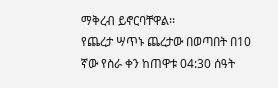ማቅረብ ይኖርባቸዋል፡፡
የጨረታ ሣጥኑ ጨረታው በወጣበት በ10 ኛው የስራ ቀን ከጠዋቱ 04:30 ሰዓት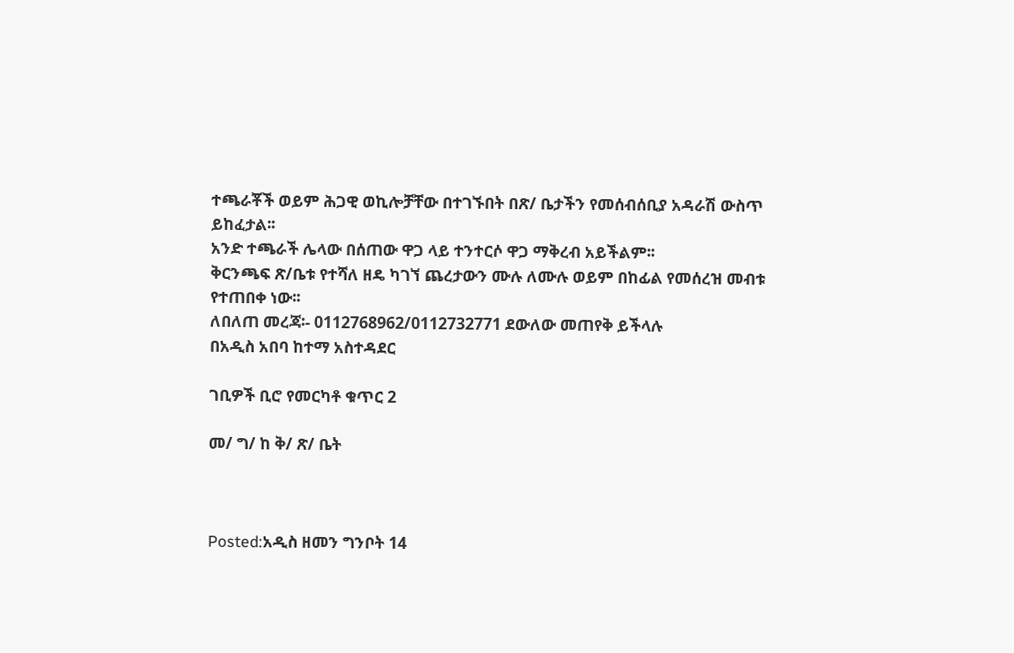ተጫራቾች ወይም ሕጋዊ ወኪሎቻቸው በተገኙበት በጽ/ ቤታችን የመሰብሰቢያ አዳራሽ ውስጥ ይከፈታል፡፡
አንድ ተጫራች ሌላው በሰጠው ዋጋ ላይ ተንተርሶ ዋጋ ማቅረብ አይችልም፡፡
ቅርንጫፍ ጽ/ቤቱ የተሻለ ዘዴ ካገኘ ጨረታውን ሙሉ ለሙሉ ወይም በከፊል የመሰረዝ መብቱ የተጠበቀ ነው፡፡
ለበለጠ መረጃ፡- 0112768962/0112732771 ደውለው መጠየቅ ይችላሉ
በአዲስ አበባ ከተማ አስተዳደር

ገቢዎች ቢሮ የመርካቶ ቁጥር 2

መ/ ግ/ ከ ቅ/ ጽ/ ቤት



Posted:አዲስ ዘመን ግንቦት 14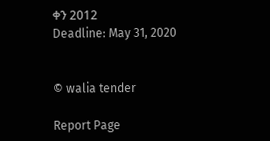ቀን 2012
Deadline: May 31, 2020


© walia tender

Report Page